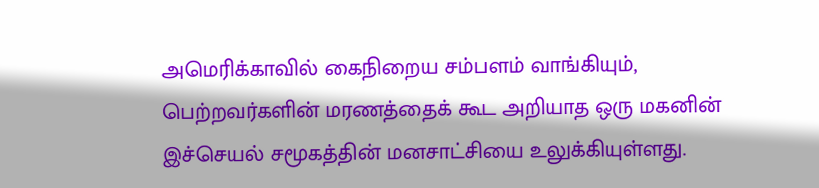அமெரிக்காவில் கைநிறைய சம்பளம் வாங்கியும், பெற்றவர்களின் மரணத்தைக் கூட அறியாத ஒரு மகனின் இச்செயல் சமூகத்தின் மனசாட்சியை உலுக்கியுள்ளது.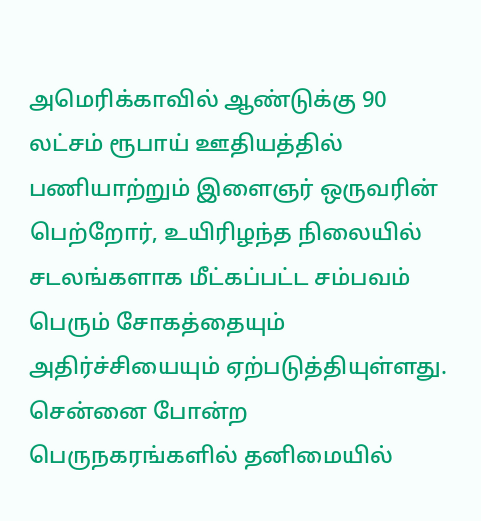அமெரிக்காவில் ஆண்டுக்கு 90 லட்சம் ரூபாய் ஊதியத்தில் பணியாற்றும் இளைஞர் ஒருவரின் பெற்றோர், உயிரிழந்த நிலையில் சடலங்களாக மீட்கப்பட்ட சம்பவம் பெரும் சோகத்தையும் அதிர்ச்சியையும் ஏற்படுத்தியுள்ளது. சென்னை போன்ற பெருநகரங்களில் தனிமையில்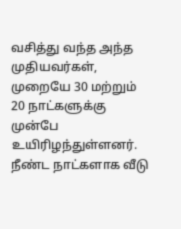வசித்து வந்த அந்த முதியவர்கள், முறையே 30 மற்றும் 20 நாட்களுக்கு முன்பே உயிரிழந்துள்ளனர். நீண்ட நாட்களாக வீடு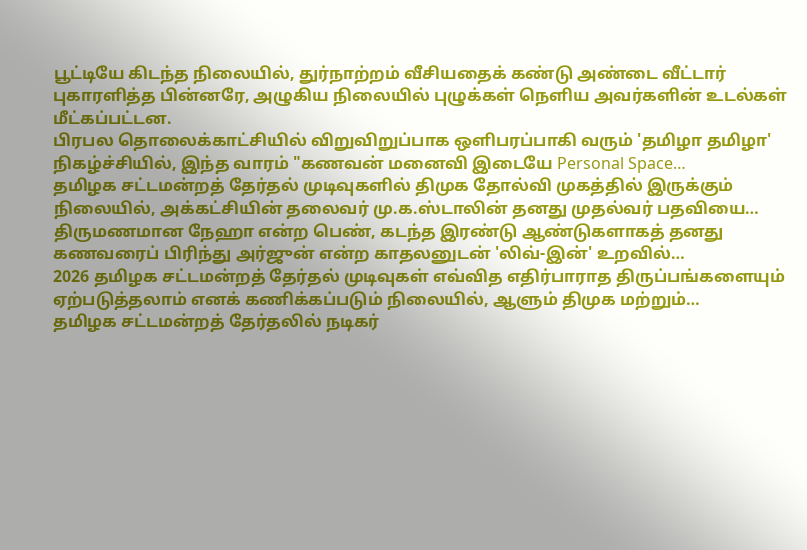பூட்டியே கிடந்த நிலையில், துர்நாற்றம் வீசியதைக் கண்டு அண்டை வீட்டார் புகாரளித்த பின்னரே, அழுகிய நிலையில் புழுக்கள் நெளிய அவர்களின் உடல்கள் மீட்கப்பட்டன.
பிரபல தொலைக்காட்சியில் விறுவிறுப்பாக ஒளிபரப்பாகி வரும் 'தமிழா தமிழா' நிகழ்ச்சியில், இந்த வாரம் "கணவன் மனைவி இடையே Personal Space…
தமிழக சட்டமன்றத் தேர்தல் முடிவுகளில் திமுக தோல்வி முகத்தில் இருக்கும் நிலையில், அக்கட்சியின் தலைவர் மு.க.ஸ்டாலின் தனது முதல்வர் பதவியை…
திருமணமான நேஹா என்ற பெண், கடந்த இரண்டு ஆண்டுகளாகத் தனது கணவரைப் பிரிந்து அர்ஜுன் என்ற காதலனுடன் 'லிவ்-இன்' உறவில்…
2026 தமிழக சட்டமன்றத் தேர்தல் முடிவுகள் எவ்வித எதிர்பாராத திருப்பங்களையும் ஏற்படுத்தலாம் எனக் கணிக்கப்படும் நிலையில், ஆளும் திமுக மற்றும்…
தமிழக சட்டமன்றத் தேர்தலில் நடிகர்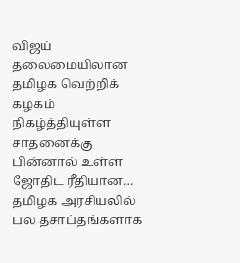விஜய் தலைமையிலான தமிழக வெற்றிக் கழகம் நிகழ்த்தியுள்ள சாதனைக்கு பின்னால் உள்ள ஜோதிட ரீதியான…
தமிழக அரசியலில் பல தசாப்தங்களாக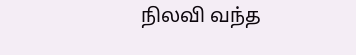நிலவி வந்த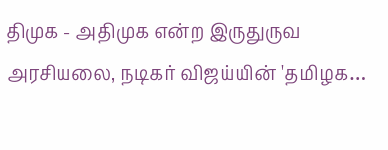திமுக - அதிமுக என்ற இருதுருவ அரசியலை, நடிகர் விஜய்யின் 'தமிழக…